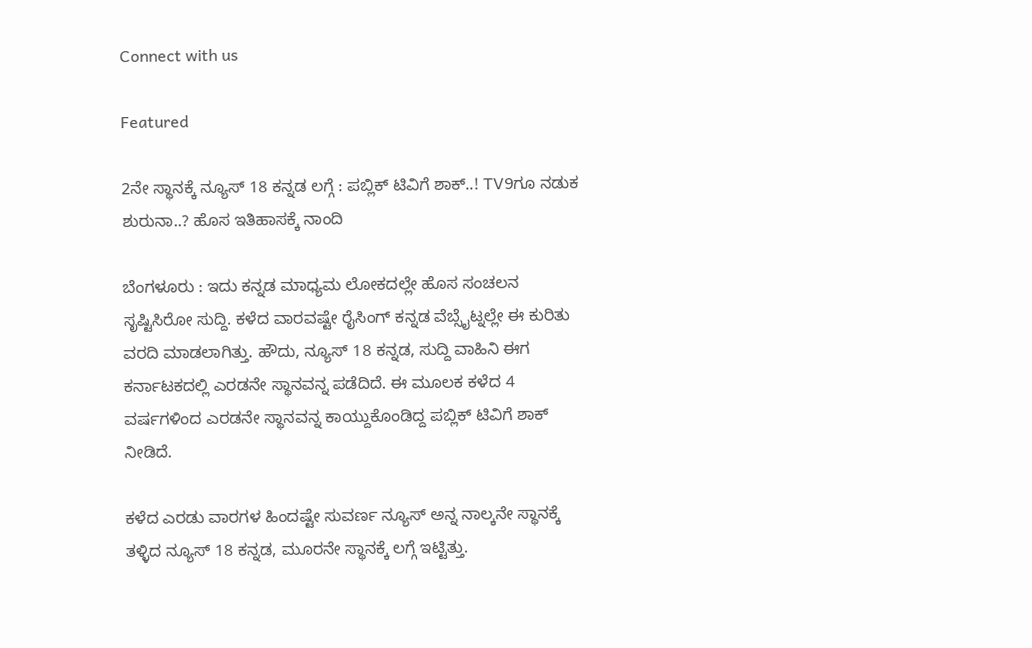Connect with us

Featured

2ನೇ ಸ್ಥಾನಕ್ಕೆ ನ್ಯೂಸ್ 18 ಕನ್ನಡ ಲಗ್ಗೆ : ಪಬ್ಲಿಕ್ ಟಿವಿಗೆ ಶಾಕ್..! TV9ಗೂ ನಡುಕ ಶುರುನಾ..? ಹೊಸ ಇತಿಹಾಸಕ್ಕೆ ನಾಂದಿ

ಬೆಂಗಳೂರು : ಇದು ಕನ್ನಡ ಮಾಧ್ಯಮ ಲೋಕದಲ್ಲೇ ಹೊಸ ಸಂಚಲನ ಸೃಷ್ಟಿಸಿರೋ ಸುದ್ದಿ. ಕಳೆದ ವಾರವಷ್ಟೇ ರೈಸಿಂಗ್ ಕನ್ನಡ ವೆಬ್ಸೈಟ್ನಲ್ಲೇ ಈ ಕುರಿತು ವರದಿ ಮಾಡಲಾಗಿತ್ತು. ಹೌದು, ನ್ಯೂಸ್ 18 ಕನ್ನಡ, ಸುದ್ದಿ ವಾಹಿನಿ ಈಗ ಕರ್ನಾಟಕದಲ್ಲಿ ಎರಡನೇ ಸ್ಥಾನವನ್ನ ಪಡೆದಿದೆ. ಈ ಮೂಲಕ ಕಳೆದ 4 ವರ್ಷಗಳಿಂದ ಎರಡನೇ ಸ್ಥಾನವನ್ನ ಕಾಯ್ದುಕೊಂಡಿದ್ದ ಪಬ್ಲಿಕ್ ಟಿವಿಗೆ ಶಾಕ್ ನೀಡಿದೆ.

ಕಳೆದ ಎರಡು ವಾರಗಳ ಹಿಂದಷ್ಟೇ ಸುವರ್ಣ ನ್ಯೂಸ್ ಅನ್ನ ನಾಲ್ಕನೇ ಸ್ಥಾನಕ್ಕೆ ತಳ್ಳಿದ ನ್ಯೂಸ್ 18 ಕನ್ನಡ, ಮೂರನೇ ಸ್ಥಾನಕ್ಕೆ ಲಗ್ಗೆ ಇಟ್ಟಿತ್ತು.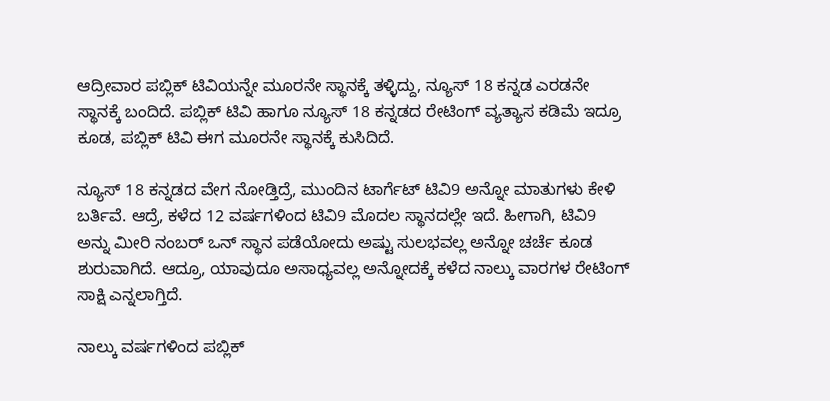ಆದ್ರೀವಾರ ಪಬ್ಲಿಕ್ ಟಿವಿಯನ್ನೇ ಮೂರನೇ ಸ್ಥಾನಕ್ಕೆ ತಳ್ಳಿದ್ದು, ನ್ಯೂಸ್ 18 ಕನ್ನಡ ಎರಡನೇ ಸ್ಥಾನಕ್ಕೆ ಬಂದಿದೆ. ಪಬ್ಲಿಕ್ ಟಿವಿ ಹಾಗೂ ನ್ಯೂಸ್ 18 ಕನ್ನಡದ ರೇಟಿಂಗ್ ವ್ಯತ್ಯಾಸ ಕಡಿಮೆ ಇದ್ರೂ ಕೂಡ, ಪಬ್ಲಿಕ್ ಟಿವಿ ಈಗ ಮೂರನೇ ಸ್ಥಾನಕ್ಕೆ ಕುಸಿದಿದೆ.

ನ್ಯೂಸ್ 18 ಕನ್ನಡದ ವೇಗ ನೋಡ್ತಿದ್ರೆ, ಮುಂದಿನ ಟಾರ್ಗೆಟ್ ಟಿವಿ9 ಅನ್ನೋ ಮಾತುಗಳು ಕೇಳಿ ಬರ್ತಿವೆ. ಆದ್ರೆ, ಕಳೆದ 12 ವರ್ಷಗಳಿಂದ ಟಿವಿ9 ಮೊದಲ ಸ್ಥಾನದಲ್ಲೇ ಇದೆ. ಹೀಗಾಗಿ, ಟಿವಿ9 ಅನ್ನು ಮೀರಿ ನಂಬರ್ ಒನ್ ಸ್ಥಾನ ಪಡೆಯೋದು ಅಷ್ಟು ಸುಲಭವಲ್ಲ ಅನ್ನೋ ಚರ್ಚೆ ಕೂಡ ಶುರುವಾಗಿದೆ. ಆದ್ರೂ, ಯಾವುದೂ ಅಸಾಧ್ಯವಲ್ಲ ಅನ್ನೋದಕ್ಕೆ ಕಳೆದ ನಾಲ್ಕು ವಾರಗಳ ರೇಟಿಂಗ್ ಸಾಕ್ಷಿ ಎನ್ನಲಾಗ್ತಿದೆ.

ನಾಲ್ಕು ವರ್ಷಗಳಿಂದ ಪಬ್ಲಿಕ್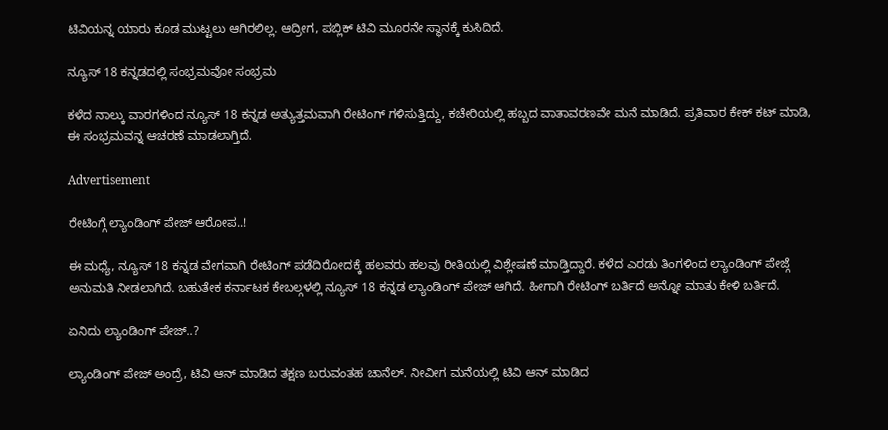ಟಿವಿಯನ್ನ ಯಾರು ಕೂಡ ಮುಟ್ಟಲು ಆಗಿರಲಿಲ್ಲ. ಆದ್ರೀಗ, ಪಬ್ಲಿಕ್ ಟಿವಿ ಮೂರನೇ ಸ್ಥಾನಕ್ಕೆ ಕುಸಿದಿದೆ.

ನ್ಯೂಸ್ 18 ಕನ್ನಡದಲ್ಲಿ ಸಂಭ್ರಮವೋ ಸಂಭ್ರಮ

ಕಳೆದ ನಾಲ್ಕು ವಾರಗಳಿಂದ ನ್ಯೂಸ್ 18 ಕನ್ನಡ ಅತ್ಯುತ್ತಮವಾಗಿ ರೇಟಿಂಗ್ ಗಳಿಸುತ್ತಿದ್ದು, ಕಚೇರಿಯಲ್ಲಿ ಹಬ್ಬದ ವಾತಾವರಣವೇ ಮನೆ ಮಾಡಿದೆ. ಪ್ರತಿವಾರ ಕೇಕ್ ಕಟ್ ಮಾಡಿ, ಈ ಸಂಭ್ರಮವನ್ನ ಆಚರಣೆ ಮಾಡಲಾಗ್ತಿದೆ.

Advertisement

ರೇಟಿಂಗ್ಗೆ ಲ್ಯಾಂಡಿಂಗ್ ಪೇಜ್ ಆರೋಪ..!

ಈ ಮಧ್ಯೆ, ನ್ಯೂಸ್ 18 ಕನ್ನಡ ವೇಗವಾಗಿ ರೇಟಿಂಗ್ ಪಡೆದಿರೋದಕ್ಕೆ ಹಲವರು ಹಲವು ರೀತಿಯಲ್ಲಿ ವಿಶ್ಲೇಷಣೆ ಮಾಡ್ತಿದ್ದಾರೆ. ಕಳೆದ ಎರಡು ತಿಂಗಳಿಂದ ಲ್ಯಾಂಡಿಂಗ್ ಪೇಜ್ಗೆ ಅನುಮತಿ ನೀಡಲಾಗಿದೆ. ಬಹುತೇಕ ಕರ್ನಾಟಕ ಕೇಬಲ್ಗಳಲ್ಲಿ ನ್ಯೂಸ್ 18 ಕನ್ನಡ ಲ್ಯಾಂಡಿಂಗ್ ಪೇಜ್ ಆಗಿದೆ. ಹೀಗಾಗಿ ರೇಟಿಂಗ್ ಬರ್ತಿದೆ ಅನ್ನೋ ಮಾತು ಕೇಳಿ ಬರ್ತಿದೆ.

ಏನಿದು ಲ್ಯಾಂಡಿಂಗ್ ಪೇಜ್..?

ಲ್ಯಾಂಡಿಂಗ್ ಪೇಜ್ ಅಂದ್ರೆ, ಟಿವಿ ಆನ್ ಮಾಡಿದ ತಕ್ಷಣ ಬರುವಂತಹ ಚಾನೆಲ್. ನೀವೀಗ ಮನೆಯಲ್ಲಿ ಟಿವಿ ಆನ್ ಮಾಡಿದ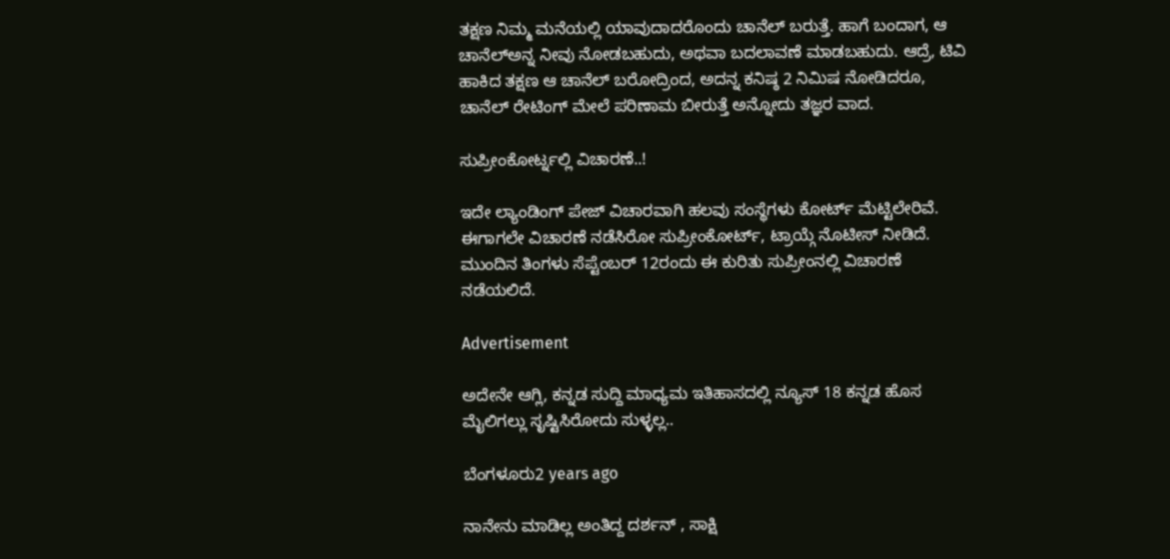ತಕ್ಷಣ ನಿಮ್ಮ ಮನೆಯಲ್ಲಿ ಯಾವುದಾದರೊಂದು ಚಾನೆಲ್ ಬರುತ್ತೆ. ಹಾಗೆ ಬಂದಾಗ, ಆ ಚಾನೆಲ್ಅನ್ನ ನೀವು ನೋಡಬಹುದು, ಅಥವಾ ಬದಲಾವಣೆ ಮಾಡಬಹುದು. ಆದ್ರೆ, ಟಿವಿ ಹಾಕಿದ ತಕ್ಷಣ ಆ ಚಾನೆಲ್ ಬರೋದ್ರಿಂದ, ಅದನ್ನ ಕನಿಷ್ಠ 2 ನಿಮಿಷ ನೋಡಿದರೂ, ಚಾನೆಲ್ ರೇಟಿಂಗ್ ಮೇಲೆ ಪರಿಣಾಮ ಬೀರುತ್ತೆ ಅನ್ನೋದು ತಜ್ಞರ ವಾದ.

ಸುಪ್ರೀಂಕೋರ್ಟ್ನಲ್ಲಿ ವಿಚಾರಣೆ..!

ಇದೇ ಲ್ಯಾಂಡಿಂಗ್ ಪೇಜ್ ವಿಚಾರವಾಗಿ ಹಲವು ಸಂಸ್ಥೆಗಳು ಕೋರ್ಟ್ ಮೆಟ್ಟಿಲೇರಿವೆ. ಈಗಾಗಲೇ ವಿಚಾರಣೆ ನಡೆಸಿರೋ ಸುಪ್ರೀಂಕೋರ್ಟ್, ಟ್ರಾಯ್ಗೆ ನೊಟೀಸ್ ನೀಡಿದೆ. ಮುಂದಿನ ತಿಂಗಳು ಸೆಪ್ಟೆಂಬರ್ 12ರಂದು ಈ ಕುರಿತು ಸುಪ್ರೀಂನಲ್ಲಿ ವಿಚಾರಣೆ ನಡೆಯಲಿದೆ.

Advertisement

ಅದೇನೇ ಆಗ್ಲಿ, ಕನ್ನಡ ಸುದ್ದಿ ಮಾಧ್ಯಮ ಇತಿಹಾಸದಲ್ಲಿ ನ್ಯೂಸ್ 18 ಕನ್ನಡ ಹೊಸ ಮೈಲಿಗಲ್ಲು ಸೃಷ್ಟಿಸಿರೋದು ಸುಳ್ಳಲ್ಲ..

ಬೆಂಗಳೂರು2 years ago

ನಾನೇನು ಮಾಡಿಲ್ಲ ಅಂತಿದ್ದ ದರ್ಶನ್ , ಸಾಕ್ಷಿ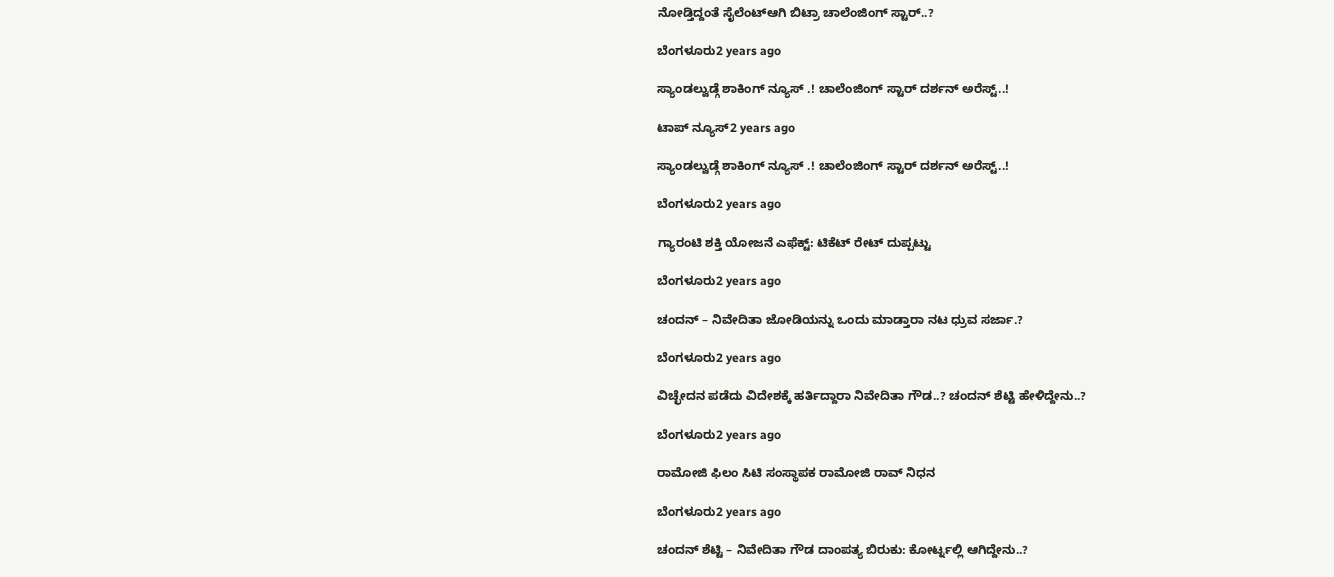ನೋಡ್ತಿದ್ದಂತೆ ಸೈಲೆಂಟ್ಆಗಿ ಬಿಟ್ರಾ ಚಾಲೆಂಜಿಂಗ್ ಸ್ಟಾರ್..?

ಬೆಂಗಳೂರು2 years ago

ಸ್ಯಾಂಡಲ್ವುಡ್ಗೆ ಶಾಕಿಂಗ್ ನ್ಯೂಸ್ .! ಚಾಲೆಂಜಿಂಗ್ ಸ್ಟಾರ್ ದರ್ಶನ್ ಅರೆಸ್ಟ್..!

ಟಾಪ್ ನ್ಯೂಸ್2 years ago

ಸ್ಯಾಂಡಲ್ವುಡ್ಗೆ ಶಾಕಿಂಗ್ ನ್ಯೂಸ್ .! ಚಾಲೆಂಜಿಂಗ್ ಸ್ಟಾರ್ ದರ್ಶನ್ ಅರೆಸ್ಟ್..!

ಬೆಂಗಳೂರು2 years ago

ಗ್ಯಾರಂಟಿ ಶಕ್ತಿ ಯೋಜನೆ ಎಫೆಕ್ಟ್: ಟಿಕೆಟ್ ರೇಟ್ ದುಪ್ಪಟ್ಟು

ಬೆಂಗಳೂರು2 years ago

ಚಂದನ್ – ನಿವೇದಿತಾ ಜೋಡಿಯನ್ನು ಒಂದು ಮಾಡ್ತಾರಾ ನಟ ಧ್ರುವ ಸರ್ಜಾ.?

ಬೆಂಗಳೂರು2 years ago

ವಿಚ್ಛೇದನ ಪಡೆದು ವಿದೇಶಕ್ಕೆ ಹರ್ತಿದ್ದಾರಾ ನಿವೇದಿತಾ ಗೌಡ..? ಚಂದನ್ ಶೆಟ್ಟಿ ಹೇಳಿದ್ದೇನು..?

ಬೆಂಗಳೂರು2 years ago

ರಾಮೋಜಿ ಫಿಲಂ ಸಿಟಿ ಸಂಸ್ಥಾಪಕ ರಾಮೋಜಿ ರಾವ್ ನಿಧನ

ಬೆಂಗಳೂರು2 years ago

ಚಂದನ್ ಶೆಟ್ಟಿ – ನಿವೇದಿತಾ ಗೌಡ ದಾಂಪತ್ಯ ಬಿರುಕು: ಕೋರ್ಟ್ನಲ್ಲಿ ಆಗಿದ್ದೇನು..?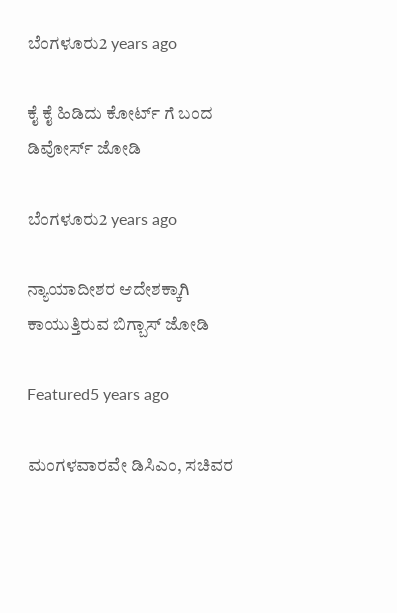ಬೆಂಗಳೂರು2 years ago

ಕೈ ಕೈ ಹಿಡಿದು ಕೋರ್ಟ್ ಗೆ ಬಂದ ಡಿವೋರ್ಸ್ ಜೋಡಿ

ಬೆಂಗಳೂರು2 years ago

ನ್ಯಾಯಾದೀಶರ ಆದೇಶಕ್ಕಾಗಿ ಕಾಯುತ್ತಿರುವ ಬಿಗ್ಬಾಸ್ ಜೋಡಿ

Featured5 years ago

ಮಂಗಳವಾರವೇ ಡಿಸಿಎಂ, ಸಚಿವರ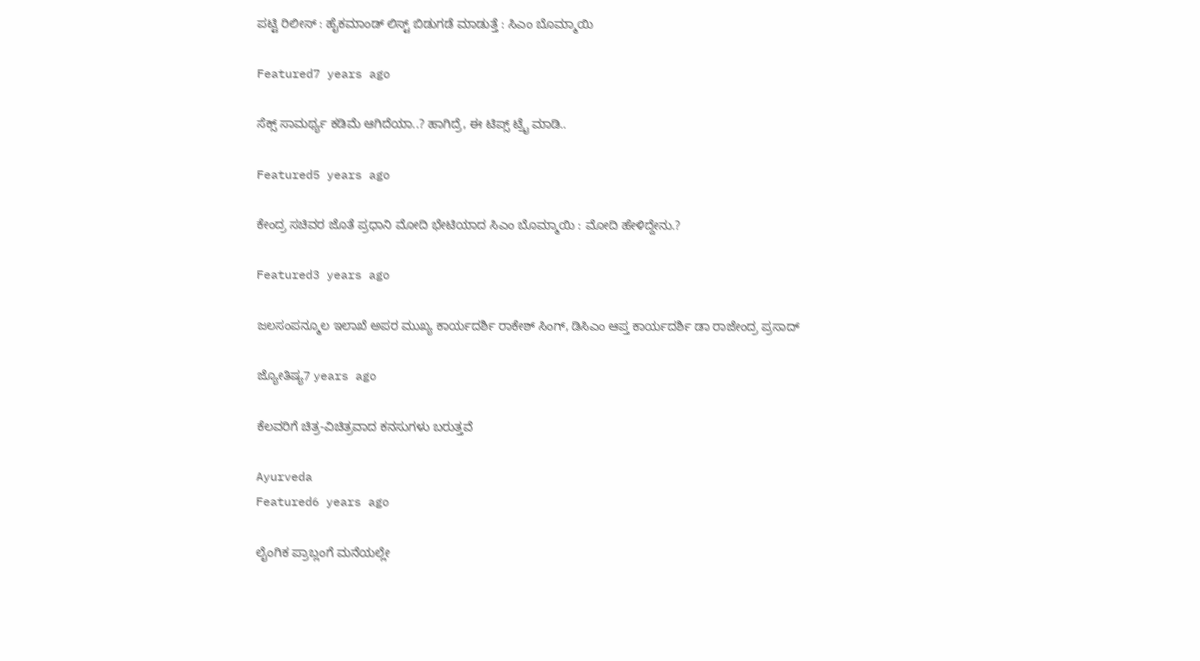ಪಟ್ಟಿ ರಿಲೀಸ್ : ಹೈಕಮಾಂಡ್ ಲಿಸ್ಟ್ ಬಿಡುಗಡೆ ಮಾಡುತ್ತೆ : ಸಿಎಂ ಬೊಮ್ಮಾಯಿ

Featured7 years ago

ಸೆಕ್ಸ್ ಸಾಮರ್ಥ್ಯ ಕಡಿಮೆ ಆಗಿದೆಯಾ..? ಹಾಗಿದ್ರೆ, ಈ ಟಿಪ್ಸ್ ಟ್ರೈ ಮಾಡಿ..

Featured5 years ago

ಕೇಂದ್ರ ಸಚಿವರ ಜೊತೆ ಪ್ರಧಾನಿ ಮೋದಿ ಭೇಟಿಯಾದ ಸಿಎಂ ಬೊಮ್ಮಾಯಿ : ಮೋದಿ ಹೇಳಿದ್ದೇನು.?

Featured3 years ago

ಜಲಸಂಪನ್ಮೂಲ ಇಲಾಖೆ ಅಪರ ಮುಖ್ಯ ಕಾರ್ಯದರ್ಶಿ ರಾಕೇಶ್ ಸಿಂಗ್, ಡಿಸಿಎಂ ಆಪ್ತ ಕಾರ್ಯದರ್ಶಿ ಡಾ ರಾಜೇಂದ್ರ ಪ್ರಸಾದ್

ಜ್ಯೋತಿಷ್ಯ7 years ago

ಕೆಲವರಿಗೆ ಚಿತ್ರ-ವಿಚಿತ್ರವಾದ ಕನಸುಗಳು ಬರುತ್ತವೆ

Ayurveda
Featured6 years ago

ಲೈಂಗಿಕ ಪ್ರಾಬ್ಲಂಗೆ ಮನೆಯಲ್ಲೇ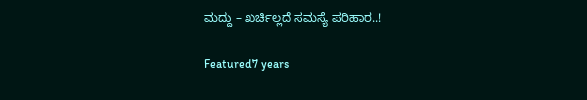ಮದ್ದು – ಖರ್ಚಿಲ್ಲದೆ ಸಮಸ್ಯೆ ಪರಿಹಾರ..!

Featured7 years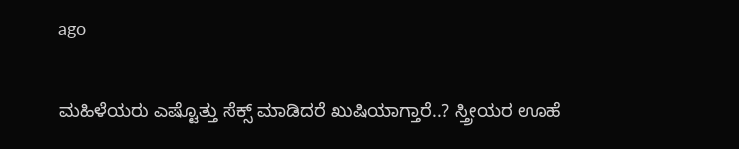ago

ಮಹಿಳೆಯರು ಎಷ್ಟೊತ್ತು ಸೆಕ್ಸ್ ಮಾಡಿದರೆ ಖುಷಿಯಾಗ್ತಾರೆ..? ಸ್ತ್ರೀಯರ ಊಹೆ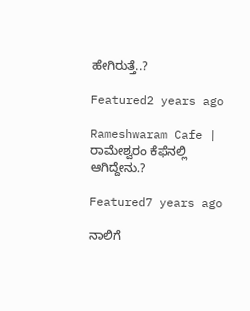ಹೇಗಿರುತ್ತೆ..?

Featured2 years ago

Rameshwaram Cafe | ರಾಮೇಶ್ವರಂ ಕೆಫೆನಲ್ಲಿ ಆಗಿದ್ದೇನು.?

Featured7 years ago

ನಾಲಿಗೆ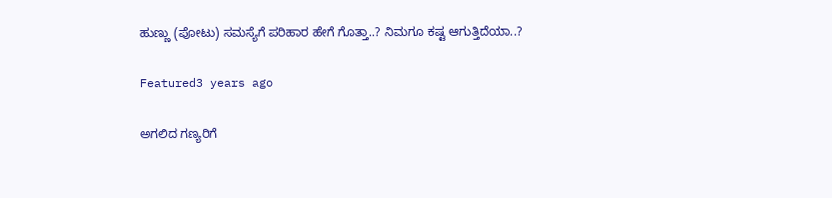ಹುಣ್ಣು (ಪೋಟು) ಸಮಸ್ಯೆಗೆ ಪರಿಹಾರ ಹೇಗೆ ಗೊತ್ತಾ..? ನಿಮಗೂ ಕಷ್ಟ ಆಗುತ್ತಿದೆಯಾ..?

Featured3 years ago

ಅಗಲಿದ ಗಣ್ಯರಿಗೆ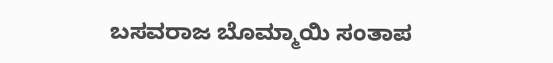ಬಸವರಾಜ ಬೊಮ್ಮಾಯಿ ಸಂತಾಪ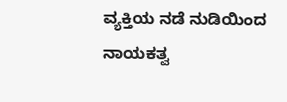ವ್ಯಕ್ತಿಯ ನಡೆ ನುಡಿಯಿಂದ ನಾಯಕತ್ವ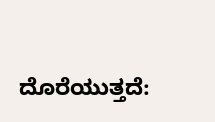ದೊರೆಯುತ್ತದೆ: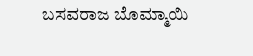ಬಸವರಾಜ ಬೊಮ್ಮಾಯಿ